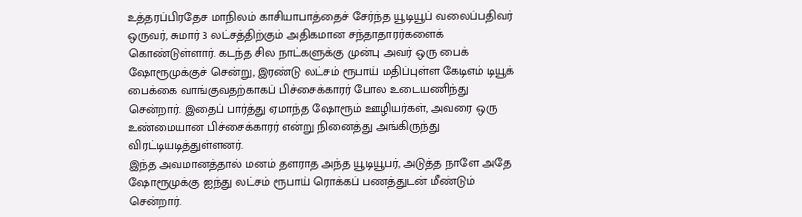உத்தரப்பிரதேச மாநிலம் காசியாபாத்தைச் சேர்ந்த யூடியூப் வலைப்பதிவர் ஒருவர், சுமார் 3 லட்சத்திற்கும் அதிகமான சந்தாதாரர்களைக் கொண்டுள்ளார். கடந்த சில நாட்களுக்கு முன்பு அவர் ஒரு பைக் ஷோரூமுக்குச் சென்று, இரண்டு லட்சம் ரூபாய் மதிப்புள்ள கேடிஎம் டியூக் பைக்கை வாங்குவதற்காகப் பிச்சைக்காரர் போல உடையணிந்து சென்றார். இதைப் பார்த்து ஏமாந்த ஷோரூம் ஊழியர்கள், அவரை ஒரு உண்மையான பிச்சைக்காரர் என்று நினைத்து அங்கிருந்து விரட்டியடித்துள்ளனர்.
இந்த அவமானத்தால் மனம் தளராத அந்த யூடியூபர், அடுத்த நாளே அதே ஷோரூமுக்கு ஐந்து லட்சம் ரூபாய் ரொக்கப் பணத்துடன் மீண்டும் சென்றார்.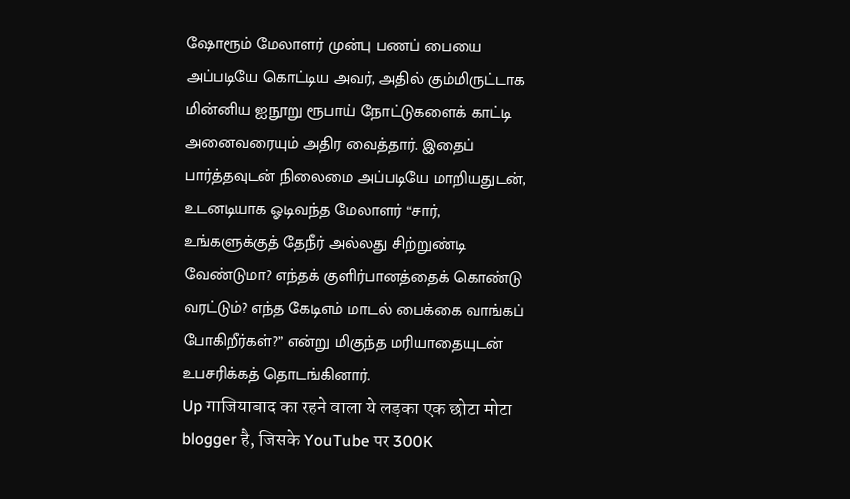ஷோரூம் மேலாளர் முன்பு பணப் பையை அப்படியே கொட்டிய அவர், அதில் கும்மிருட்டாக மின்னிய ஐநூறு ரூபாய் நோட்டுகளைக் காட்டி அனைவரையும் அதிர வைத்தார். இதைப் பார்த்தவுடன் நிலைமை அப்படியே மாறியதுடன், உடனடியாக ஓடிவந்த மேலாளர் “சார், உங்களுக்குத் தேநீர் அல்லது சிற்றுண்டி வேண்டுமா? எந்தக் குளிர்பானத்தைக் கொண்டு வரட்டும்? எந்த கேடிஎம் மாடல் பைக்கை வாங்கப் போகிறீர்கள்?” என்று மிகுந்த மரியாதையுடன் உபசரிக்கத் தொடங்கினார்.
Up गाजियाबाद का रहने वाला ये लड़का एक छोटा मोटा blogger है, जिसके YouTube पर 300K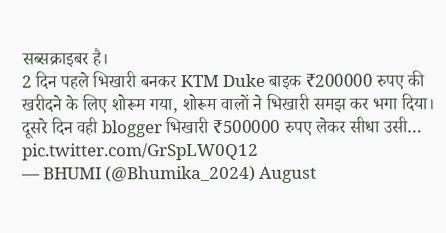सब्सक्राइबर है।
2 दिन पहले भिखारी बनकर KTM Duke बाइक ₹200000 रुपए की खरीदने के लिए शोरूम गया, शोरूम वालों ने भिखारी समझ कर भगा दिया।
दूसरे दिन वही blogger भिखारी ₹500000 रुपए लेकर सीधा उसी… pic.twitter.com/GrSpLW0Q12
— BHUMI (@Bhumika_2024) August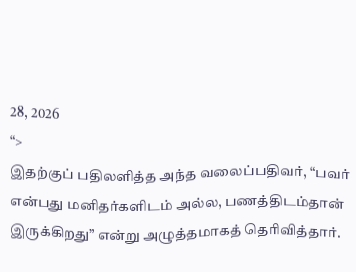28, 2026
“>
இதற்குப் பதிலளித்த அந்த வலைப்பதிவர், “பவர் என்பது மனிதர்களிடம் அல்ல, பணத்திடம்தான் இருக்கிறது” என்று அழுத்தமாகத் தெரிவித்தார்.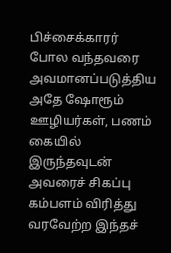பிச்சைக்காரர் போல வந்தவரை அவமானப்படுத்திய அதே ஷோரூம் ஊழியர்கள், பணம் கையில் இருந்தவுடன் அவரைச் சிகப்பு கம்பளம் விரித்து வரவேற்ற இந்தச்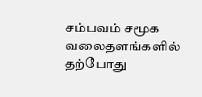சம்பவம் சமூக வலைதளங்களில் தற்போது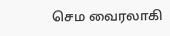செம வைரலாகி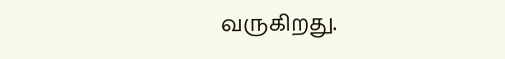வருகிறது.